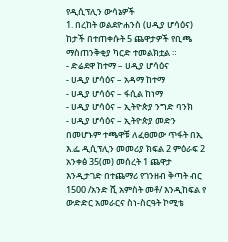የዲሲፕሊን ውሳኔዎች
1. በረከት ወልደዮሐንስ (ሀዲያ ሆሳዕና) ከታች በተጠቀሱት 5 ጨዋታዎች የቢጫ ማስጠንቅቂያ ካርድ ተመልክቷል ።
- ድሬደዋ ከተማ – ሀዲያ ሆሳዕና
- ሀዲያ ሆሳዕና – አዳማ ከተማ
- ሀዲያ ሆሳዕና – ፋሲል ከነማ
- ሀዲያ ሆሳዕና – ኢትዮጵያ ንግድ ባንክ
- ሀዲያ ሆሳዕና – ኢትዮጵያ መድን
በመሆኑም ተጫዋቹ ለፈፀመው ጥፋት በኢ እ.ፌ ዲሲፕሊን መመሪያ ክፍል 2 ምዕራፍ 2 አንቀፅ 35(መ) መሰረት 1 ጨዋታ እንዲታገድ በተጨማሪ የገንዘብ ቅጣት ብር 1500 /አንድ ሺ አምስት መቶ/ እንዲከፍል የ ውድድር አመራርና ስነ-ስርዓት ኮሚቴ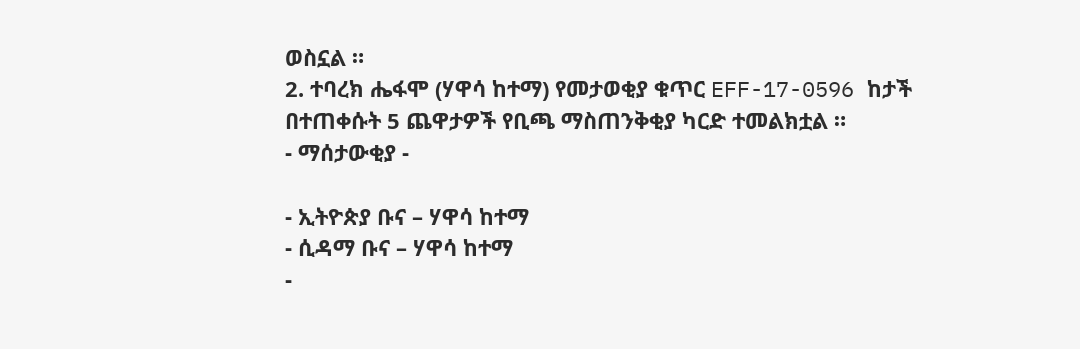ወስኗል ።
2. ተባረክ ሔፋሞ (ሃዋሳ ከተማ) የመታወቂያ ቁጥር EFF-17-0596 ከታች በተጠቀሱት 5 ጨዋታዎች የቢጫ ማስጠንቅቂያ ካርድ ተመልክቷል ።
- ማሰታውቂያ -

- ኢትዮጵያ ቡና – ሃዋሳ ከተማ
- ሲዳማ ቡና – ሃዋሳ ከተማ
-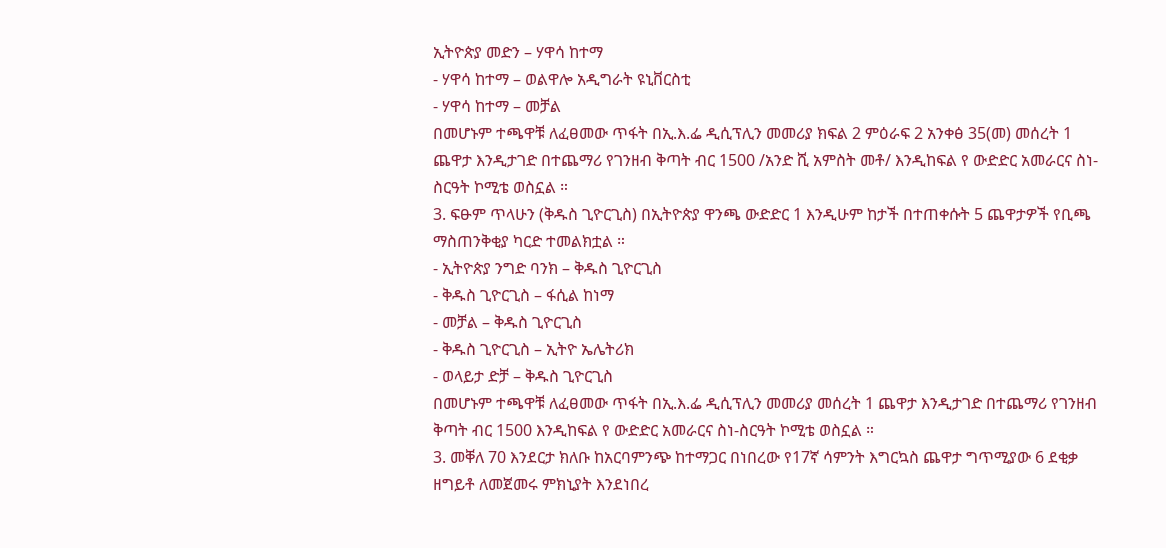ኢትዮጵያ መድን – ሃዋሳ ከተማ
- ሃዋሳ ከተማ – ወልዋሎ አዲግራት ዩኒቨርስቲ
- ሃዋሳ ከተማ – መቻል
በመሆኑም ተጫዋቹ ለፈፀመው ጥፋት በኢ.እ.ፌ ዲሲፕሊን መመሪያ ክፍል 2 ምዕራፍ 2 አንቀፅ 35(መ) መሰረት 1 ጨዋታ እንዲታገድ በተጨማሪ የገንዘብ ቅጣት ብር 1500 /አንድ ሺ አምስት መቶ/ እንዲከፍል የ ውድድር አመራርና ስነ-ስርዓት ኮሚቴ ወስኗል ።
3. ፍፁም ጥላሁን (ቅዱስ ጊዮርጊስ) በኢትዮጵያ ዋንጫ ውድድር 1 እንዲሁም ከታች በተጠቀሱት 5 ጨዋታዎች የቢጫ ማስጠንቅቂያ ካርድ ተመልክቷል ።
- ኢትዮጵያ ንግድ ባንክ – ቅዱስ ጊዮርጊስ
- ቅዱስ ጊዮርጊስ – ፋሲል ከነማ
- መቻል – ቅዱስ ጊዮርጊስ
- ቅዱስ ጊዮርጊስ – ኢትዮ ኤሌትሪክ
- ወላይታ ድቻ – ቅዱስ ጊዮርጊስ
በመሆኑም ተጫዋቹ ለፈፀመው ጥፋት በኢ.እ.ፌ ዲሲፕሊን መመሪያ መሰረት 1 ጨዋታ እንዲታገድ በተጨማሪ የገንዘብ ቅጣት ብር 1500 እንዲከፍል የ ውድድር አመራርና ስነ-ስርዓት ኮሚቴ ወስኗል ።
3. መቐለ 70 እንደርታ ክለቡ ከአርባምንጭ ከተማጋር በነበረው የ17ኛ ሳምንት እግርኳስ ጨዋታ ግጥሚያው 6 ደቂቃ ዘግይቶ ለመጀመሩ ምክኒያት እንደነበረ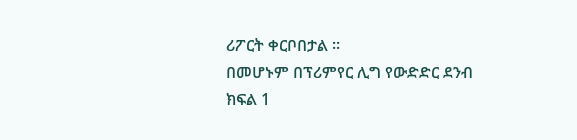ሪፖርት ቀርቦበታል ።
በመሆኑም በፕሪምየር ሊግ የውድድር ደንብ ክፍል 1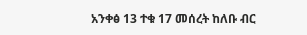አንቀፅ 13 ተቁ 17 መሰረት ከለቡ ብር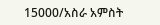15000/አስራ አምስት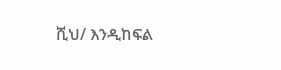ሺህ/ እንዲከፍል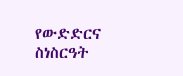የውድድርና ስነስርዓት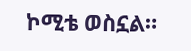ኮሚቴ ወስኗል።